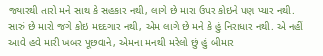જ્યારથી તારો મને સાથ કે સહકાર નથી, લાગે છે મારા ઉપર કોઇને પણ પ્યાર નથી. સારું છે મારો જગે કોઇ મદદગાર નથી, એમ લાગે છે મને કે હું નિરાધાર નથી. એ નહીં આવે હવે મારી ખબર પૂછવાને, એમના મનથી મરેલો છું હું બીમાર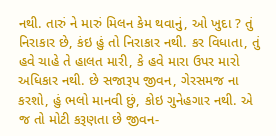નથી. તારું ને મારું મિલન કેમ થવાનું, ઓ ખુદા ? તું નિરાકાર છે, કંઇ હું તો નિરાકાર નથી. કર વિધાતા, તું હવે ચાહે તે હાલત મારી, કે હવે મારા ઉપર મારો અધિકાર નથી. છે સજારૂપ જીવન, ગેરસમજ ના કરશો, હું ભલો માનવી છું, કોઇ ગુનેહગાર નથી. એ જ તો મોટી કરૂણતા છે જીવન-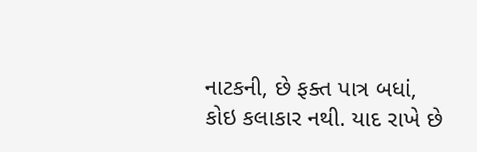નાટકની, છે ફક્ત પાત્ર બધાં, કોઇ કલાકાર નથી. યાદ રાખે છે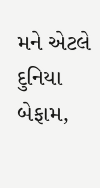મને એટલે દુનિયા બેફામ,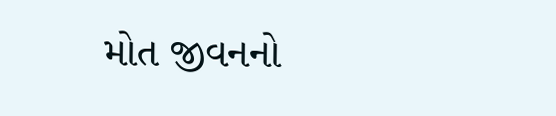મોત જીવનનો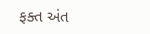ફક્ત અંત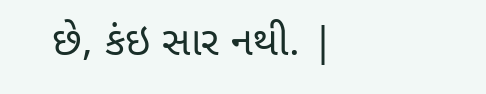છે, કંઇ સાર નથી. |